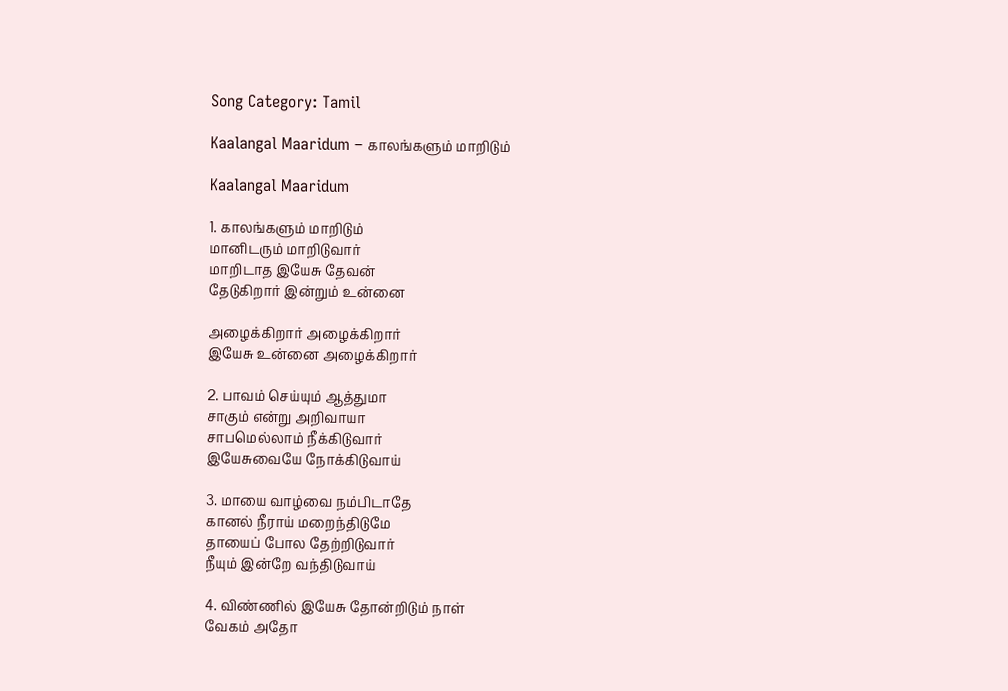Song Category: Tamil

Kaalangal Maaridum – காலங்களும் மாறிடும்

Kaalangal Maaridum

1. காலங்களும் மாறிடும்
மானிடரும் மாறிடுவார்
மாறிடாத இயேசு தேவன்
தேடுகிறார் இன்றும் உன்னை

அழைக்கிறார் அழைக்கிறார்
இயேசு உன்னை அழைக்கிறார்

2. பாவம் செய்யும் ஆத்துமா
சாகும் என்று அறிவாயா
சாபமெல்லாம் நீக்கிடுவார்
இயேசுவையே நோக்கிடுவாய்

3. மாயை வாழ்வை நம்பிடாதே
கானல் நீராய் மறைந்திடுமே
தாயைப் போல தேற்றிடுவார்
நீயும் இன்றே வந்திடுவாய்

4. விண்ணில் இயேசு தோன்றிடும் நாள்
வேகம் அதோ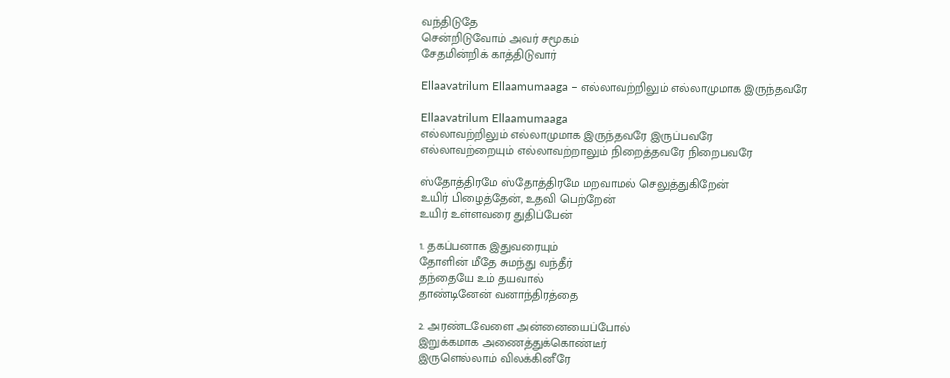வந்திடுதே
சென்றிடுவோம் அவர் சமூகம்
சேதமின்றிக் காத்திடுவார்

Ellaavatrilum Ellaamumaaga – எல்லாவற்றிலும் எல்லாமுமாக இருந்தவரே

Ellaavatrilum Ellaamumaaga
எல்லாவற்றிலும் எல்லாமுமாக இருந்தவரே இருப்பவரே
எல்லாவற்றையும் எல்லாவற்றாலும் நிறைத்தவரே நிறைபவரே

ஸ்தோத்திரமே ஸ்தோத்திரமே மறவாமல் செலுத்துகிறேன்
உயிர் பிழைத்தேன், உதவி பெற்றேன்
உயிர் உள்ளவரை துதிப்பேன்

1. தகப்பனாக இதுவரையும்
தோளின் மீதே சுமந்து வந்தீர்
தந்தையே உம் தயவால்
தாண்டினேன் வனாந்திரத்தை

2. அரண்டவேளை அன்னையைப்போல்
இறுக்கமாக அணைத்துக்கொண்டீர்
இருளெல்லாம் விலக்கினீரே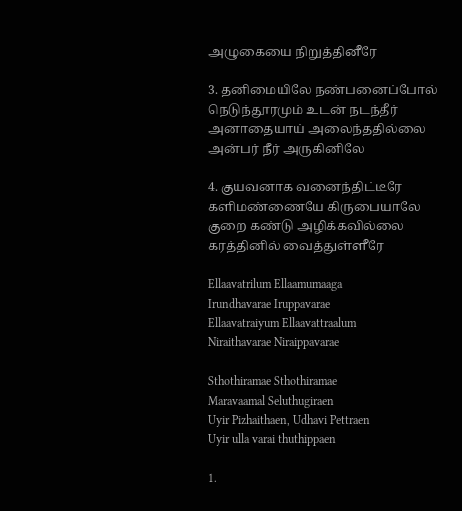அழுகையை நிறுத்தினீரே

3. தனிமையிலே நண்பனைப்போல்
நெடுந்தூரமும் உடன் நடந்தீர்
அனாதையாய் அலைந்ததில்லை
அன்பர் நீர் அருகினிலே

4. குயவனாக வனைந்திட்டீரே
களிமண்ணையே கிருபையாலே
குறை கண்டு அழிக்கவில்லை
கரத்தினில் வைத்துள்ளீரே

Ellaavatrilum Ellaamumaaga
Irundhavarae Iruppavarae
Ellaavatraiyum Ellaavattraalum
Niraithavarae Niraippavarae

Sthothiramae Sthothiramae
Maravaamal Seluthugiraen
Uyir Pizhaithaen, Udhavi Pettraen
Uyir ulla varai thuthippaen

1.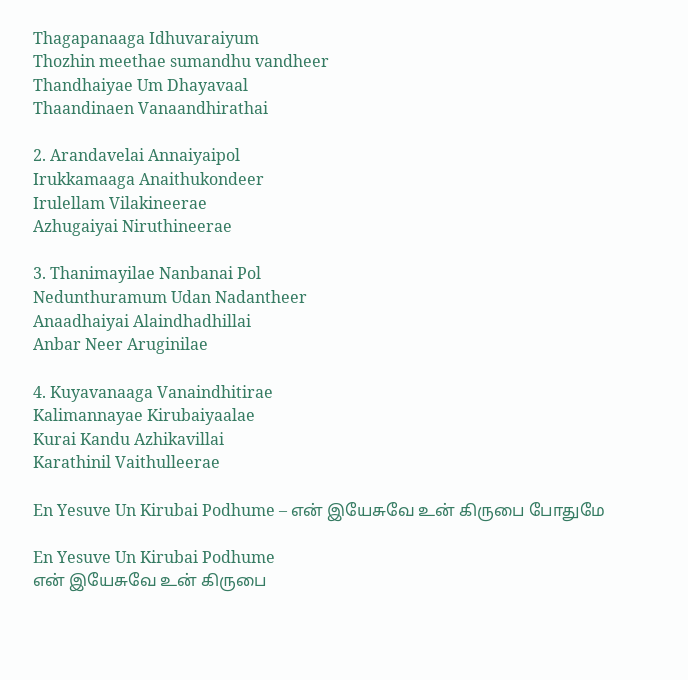Thagapanaaga Idhuvaraiyum
Thozhin meethae sumandhu vandheer
Thandhaiyae Um Dhayavaal
Thaandinaen Vanaandhirathai

2. Arandavelai Annaiyaipol
Irukkamaaga Anaithukondeer
Irulellam Vilakineerae
Azhugaiyai Niruthineerae

3. Thanimayilae Nanbanai Pol
Nedunthuramum Udan Nadantheer
Anaadhaiyai Alaindhadhillai
Anbar Neer Aruginilae

4. Kuyavanaaga Vanaindhitirae
Kalimannayae Kirubaiyaalae
Kurai Kandu Azhikavillai
Karathinil Vaithulleerae

En Yesuve Un Kirubai Podhume – என் இயேசுவே உன் கிருபை போதுமே

En Yesuve Un Kirubai Podhume
என் இயேசுவே உன் கிருபை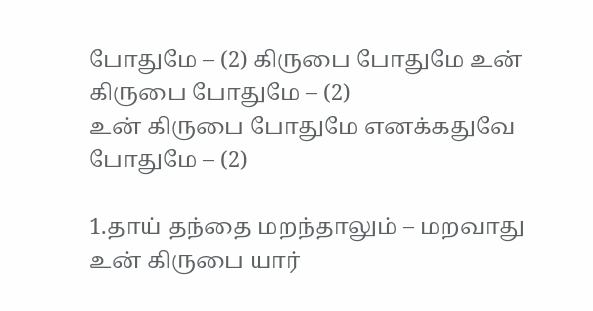போதுமே – (2) கிருபை போதுமே உன் கிருபை போதுமே – (2)
உன் கிருபை போதுமே எனக்கதுவே போதுமே – (2)

1.தாய் தந்தை மறந்தாலும் – மறவாது உன் கிருபை யார்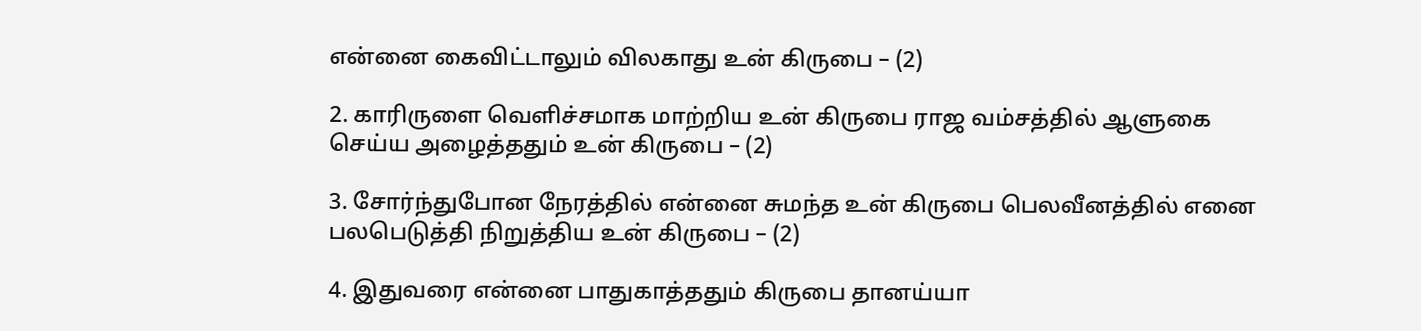என்னை கைவிட்டாலும் விலகாது உன் கிருபை – (2)

2. காரிருளை வெளிச்சமாக மாற்றிய உன் கிருபை ராஜ வம்சத்தில் ஆளுகை செய்ய அழைத்ததும் உன் கிருபை – (2)

3. சோர்ந்துபோன நேரத்தில் என்னை சுமந்த உன் கிருபை பெலவீனத்தில் எனை பலபெடுத்தி நிறுத்திய உன் கிருபை – (2)

4. இதுவரை என்னை பாதுகாத்ததும் கிருபை தானய்யா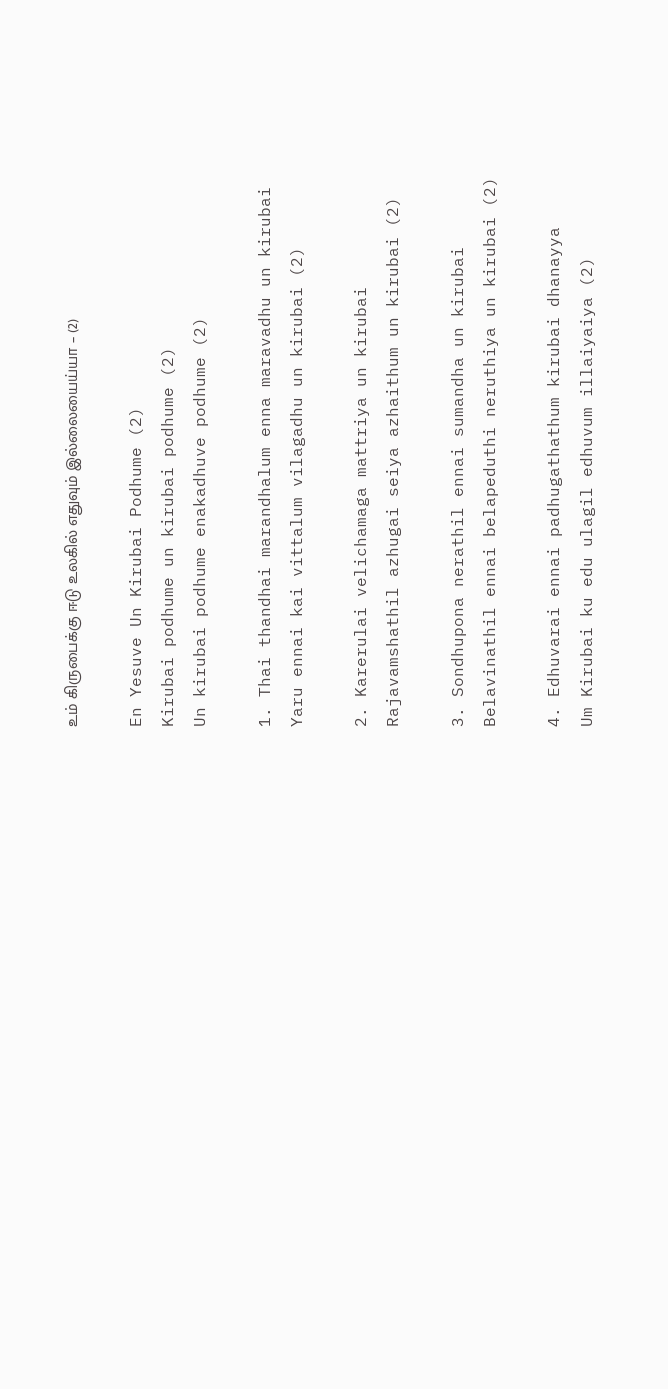உம் கிருபைக்கு ஈடு உலகில் எதுவும் இல்லையைய்யா – (2)

En Yesuve Un Kirubai Podhume (2)
Kirubai podhume un kirubai podhume (2)
Un kirubai podhume enakadhuve podhume (2)

1. Thai thandhai marandhalum enna maravadhu un kirubai
Yaru ennai kai vittalum vilagadhu un kirubai (2)

2. Karerulai velichamaga mattriya un kirubai
Rajavamshathil azhugai seiya azhaithum un kirubai (2)

3. Sondhupona nerathil ennai sumandha un kirubai
Belavinathil ennai belapeduthi neruthiya un kirubai (2)

4. Edhuvarai ennai padhugathathum kirubai dhanayya
Um Kirubai ku edu ulagil edhuvum illaiyaiya (2)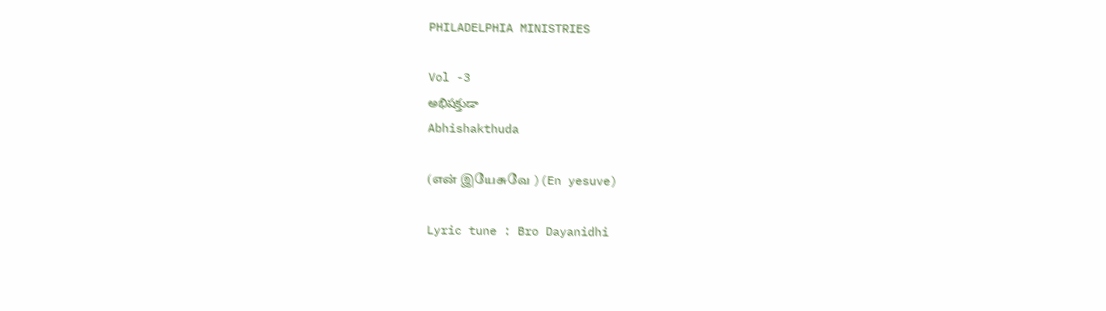PHILADELPHIA MINISTRIES

Vol -3
అభిషక్తుడా
Abhishakthuda

(என் இயேசுவே )(En yesuve)

Lyric tune : Bro Dayanidhi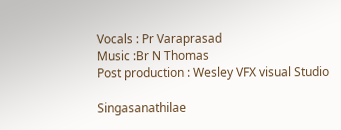Vocals : Pr Varaprasad
Music :Br N Thomas
Post production : Wesley VFX visual Studio

Singasanathilae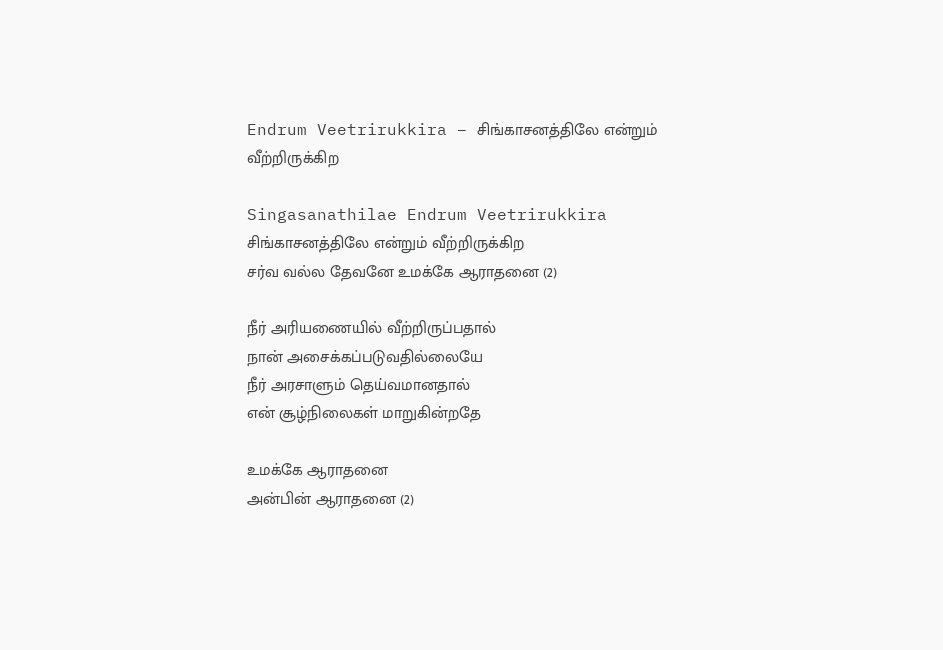Endrum Veetrirukkira – சிங்காசனத்திலே என்றும் வீற்றிருக்கிற

Singasanathilae Endrum Veetrirukkira
சிங்காசனத்திலே என்றும் வீற்றிருக்கிற
சர்வ வல்ல தேவனே உமக்கே ஆராதனை (2)

நீர் அரியணையில் வீற்றிருப்பதால்
நான் அசைக்கப்படுவதில்லையே
நீர் அரசாளும் தெய்வமானதால்
என் சூழ்நிலைகள் மாறுகின்றதே

உமக்கே ஆராதனை
அன்பின் ஆராதனை (2)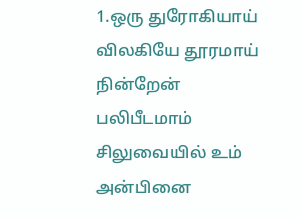1.ஒரு துரோகியாய் விலகியே தூரமாய் நின்றேன்
பலிபீடமாம் சிலுவையில் உம் அன்பினை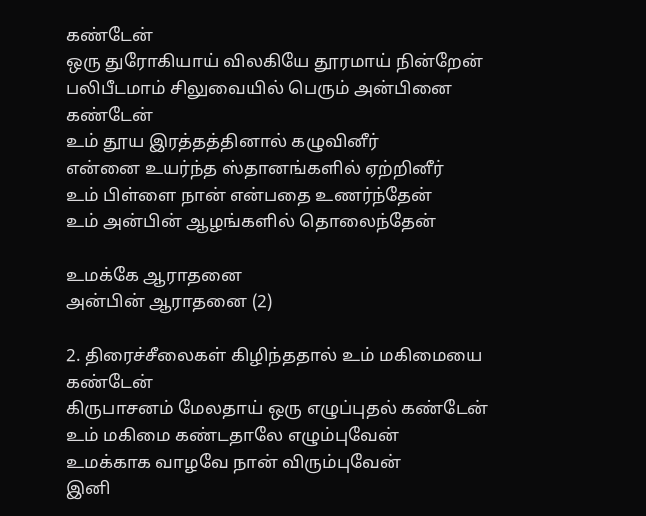கண்டேன்
ஒரு துரோகியாய் விலகியே தூரமாய் நின்றேன்
பலிபீடமாம் சிலுவையில் பெரும் அன்பினை கண்டேன்
உம் தூய இரத்தத்தினால் கழுவினீர்
என்னை உயர்ந்த ஸ்தானங்களில் ஏற்றினீர்
உம் பிள்ளை நான் என்பதை உணர்ந்தேன்
உம் அன்பின் ஆழங்களில் தொலைந்தேன்

உமக்கே ஆராதனை
அன்பின் ஆராதனை (2)

2. திரைச்சீலைகள் கிழிந்ததால் உம் மகிமையை கண்டேன்
கிருபாசனம் மேலதாய் ஒரு எழுப்புதல் கண்டேன்
உம் மகிமை கண்டதாலே எழும்புவேன்
உமக்காக வாழவே நான் விரும்புவேன்
இனி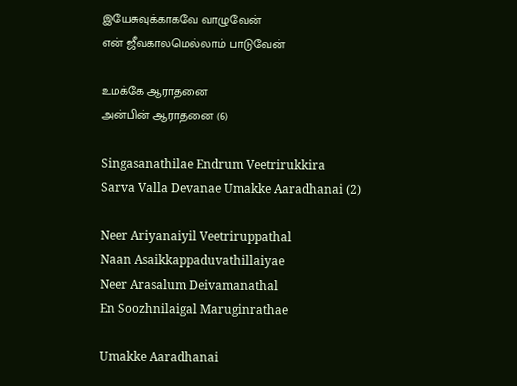இயேசுவுக்காகவே வாழுவேன்
என் ஜீவகாலமெல்லாம் பாடுவேன்

உமக்கே ஆராதனை
அன்பின் ஆராதனை (6)

Singasanathilae Endrum Veetrirukkira
Sarva Valla Devanae Umakke Aaradhanai (2)

Neer Ariyanaiyil Veetriruppathal
Naan Asaikkappaduvathillaiyae
Neer Arasalum Deivamanathal
En Soozhnilaigal Maruginrathae

Umakke Aaradhanai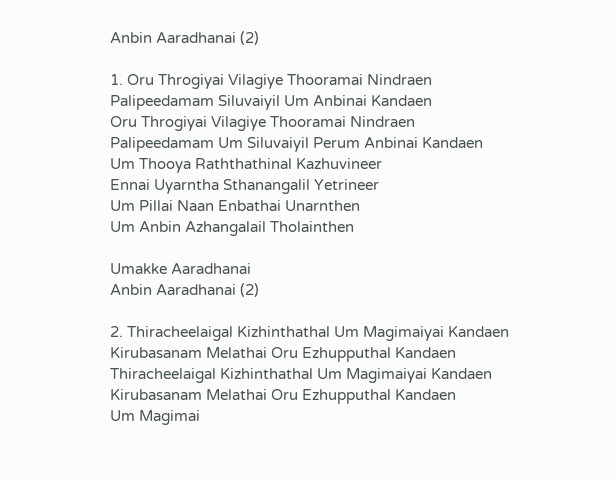Anbin Aaradhanai (2)

1. Oru Throgiyai Vilagiye Thooramai Nindraen
Palipeedamam Siluvaiyil Um Anbinai Kandaen
Oru Throgiyai Vilagiye Thooramai Nindraen
Palipeedamam Um Siluvaiyil Perum Anbinai Kandaen
Um Thooya Raththathinal Kazhuvineer
Ennai Uyarntha Sthanangalil Yetrineer
Um Pillai Naan Enbathai Unarnthen
Um Anbin Azhangalail Tholainthen

Umakke Aaradhanai
Anbin Aaradhanai (2)

2. Thiracheelaigal Kizhinthathal Um Magimaiyai Kandaen
Kirubasanam Melathai Oru Ezhupputhal Kandaen
Thiracheelaigal Kizhinthathal Um Magimaiyai Kandaen
Kirubasanam Melathai Oru Ezhupputhal Kandaen
Um Magimai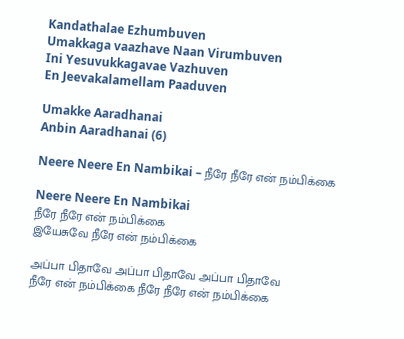Kandathalae Ezhumbuven
Umakkaga vaazhave Naan Virumbuven
Ini Yesuvukkagavae Vazhuven
En Jeevakalamellam Paaduven

Umakke Aaradhanai
Anbin Aaradhanai (6)

Neere Neere En Nambikai – நீரே நீரே என் நம்பிக்கை

Neere Neere En Nambikai
நீரே நீரே என் நம்பிக்கை
இயேசுவே நீரே என் நம்பிக்கை

அப்பா பிதாவே அப்பா பிதாவே அப்பா பிதாவே
நீரே என் நம்பிக்கை நீரே நீரே என் நம்பிக்கை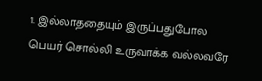1. இல்லாததையும் இருப்பதுபோல
பெயர் சொல்லி உருவாக்க வல்லவரே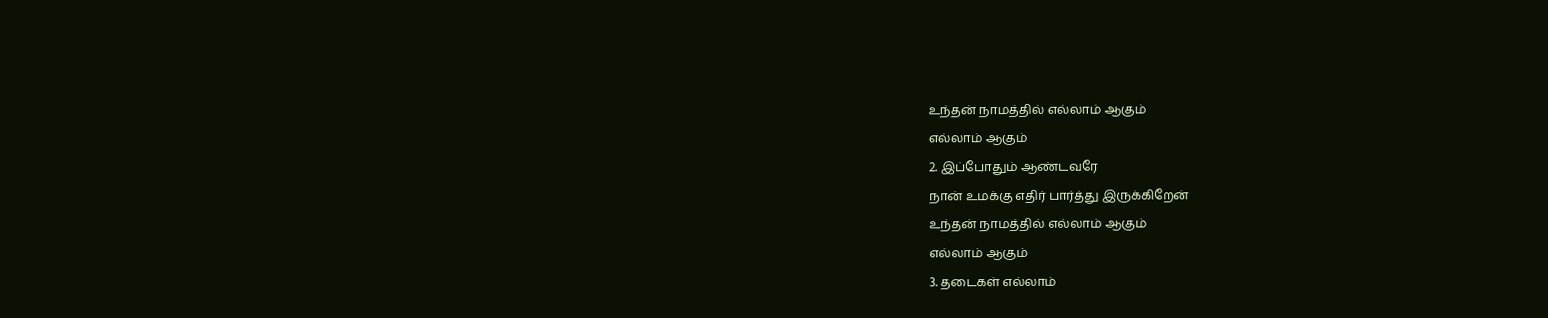உந்தன் நாமத்தில் எல்லாம் ஆகும்
எல்லாம் ஆகும்
2. இப்போதும் ஆண்டவரே
நான் உமக்கு எதிர் பார்த்து இருக்கிறேன்
உந்தன் நாமத்தில் எல்லாம் ஆகும்
எல்லாம் ஆகும்
3. தடைகள் எல்லாம்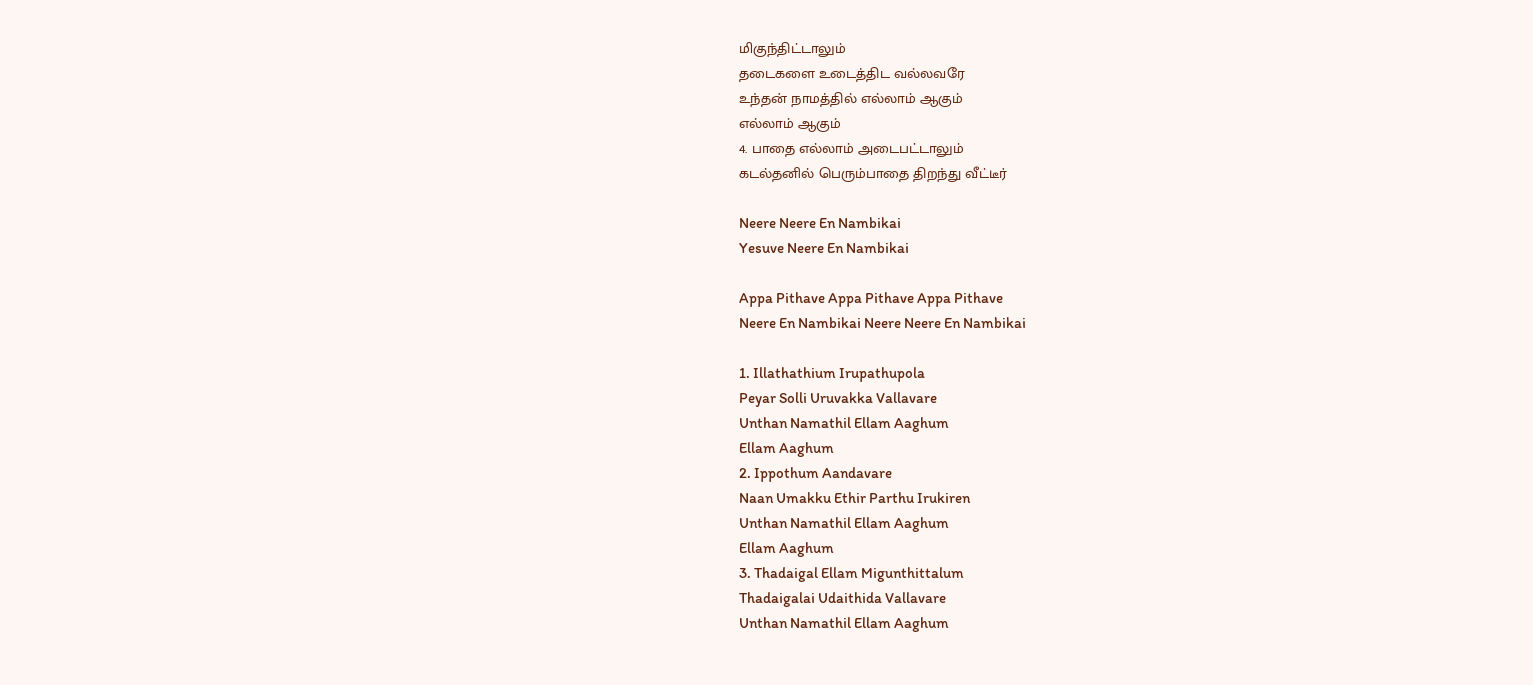மிகுந்திட்டாலும்
தடைகளை உடைத்திட வல்லவரே
உந்தன் நாமத்தில் எல்லாம் ஆகும்
எல்லாம் ஆகும்
4. பாதை எல்லாம் அடைபட்டாலும்
கடல்தனில் பெரும்பாதை திறந்து வீட்டீர்

Neere Neere En Nambikai
Yesuve Neere En Nambikai

Appa Pithave Appa Pithave Appa Pithave
Neere En Nambikai Neere Neere En Nambikai

1. Illathathium Irupathupola
Peyar Solli Uruvakka Vallavare
Unthan Namathil Ellam Aaghum
Ellam Aaghum
2. Ippothum Aandavare
Naan Umakku Ethir Parthu Irukiren
Unthan Namathil Ellam Aaghum
Ellam Aaghum
3. Thadaigal Ellam Migunthittalum
Thadaigalai Udaithida Vallavare
Unthan Namathil Ellam Aaghum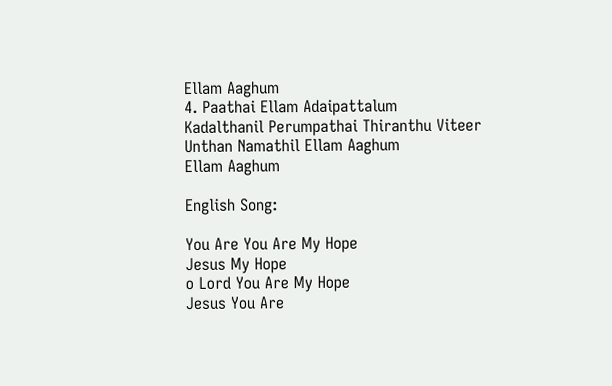Ellam Aaghum
4. Paathai Ellam Adaipattalum
Kadalthanil Perumpathai Thiranthu Viteer
Unthan Namathil Ellam Aaghum
Ellam Aaghum

English Song:

You Are You Are My Hope
Jesus My Hope
o Lord You Are My Hope
Jesus You Are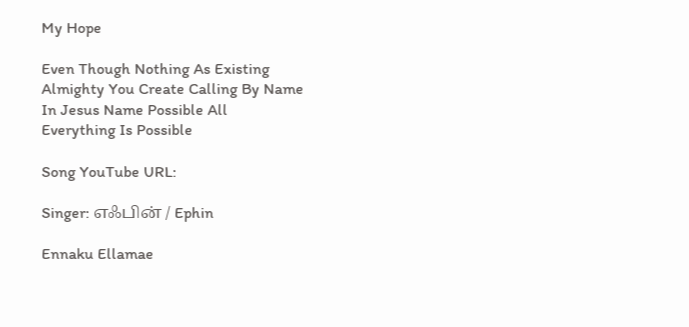My Hope

Even Though Nothing As Existing
Almighty You Create Calling By Name
In Jesus Name Possible All
Everything Is Possible

Song YouTube URL:

Singer: எஃபின் / Ephin

Ennaku Ellamae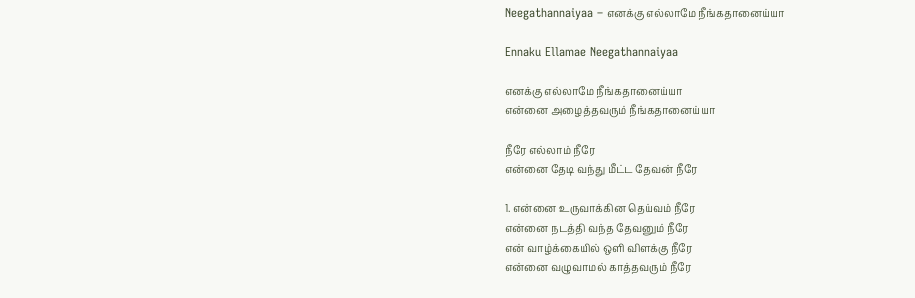Neegathannaiyaa – எனக்கு எல்லாமே நீங்கதானைய்யா

Ennaku Ellamae Neegathannaiyaa

எனக்கு எல்லாமே நீங்கதானைய்யா
என்னை அழைத்தவரும் நீங்கதானைய்யா

நீரே எல்லாம் நீரே
என்னை தேடி வந்து மீட்ட தேவன் நீரே

1. என்னை உருவாக்கின தெய்வம் நீரே
என்னை நடத்தி வந்த தேவனும் நீரே
என் வாழ்க்கையில் ஒளி விளக்கு நீரே
என்னை வழுவாமல் காத்தவரும் நீரே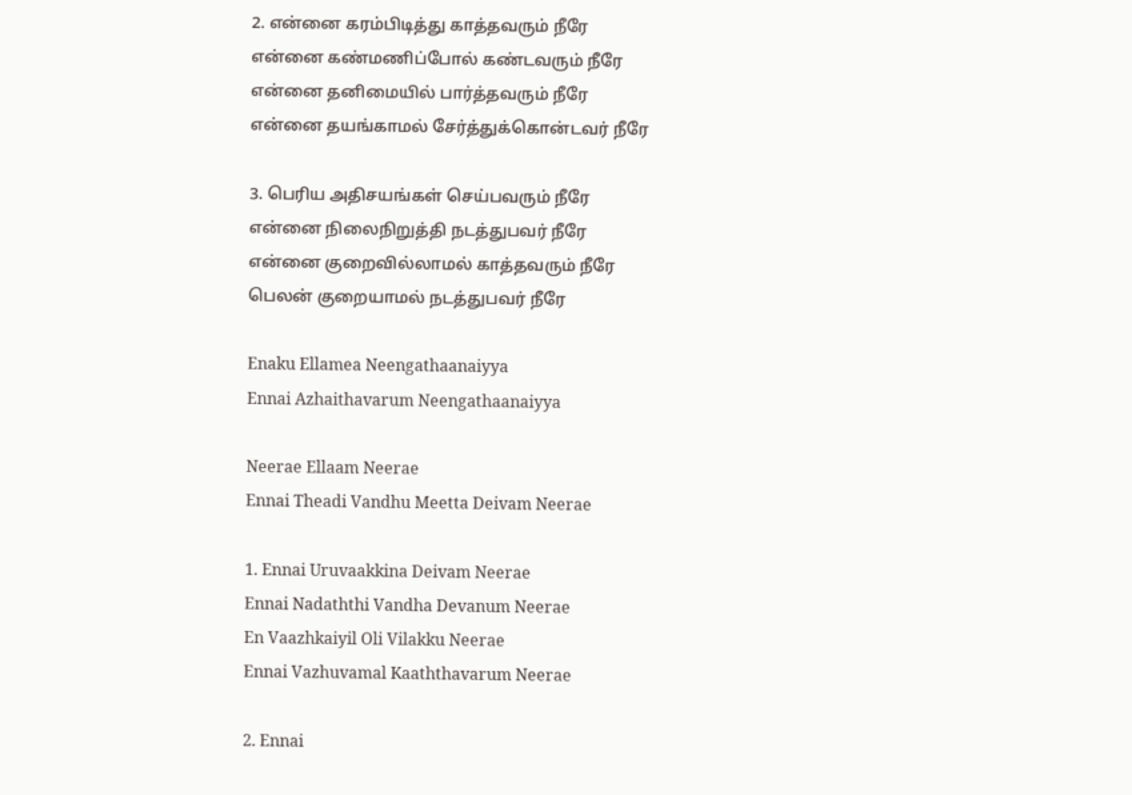2. என்னை கரம்பிடித்து காத்தவரும் நீரே
என்னை கண்மணிப்போல் கண்டவரும் நீரே
என்னை தனிமையில் பார்த்தவரும் நீரே
என்னை தயங்காமல் சேர்த்துக்கொன்டவர் நீரே

3. பெரிய அதிசயங்கள் செய்பவரும் நீரே
என்னை நிலைநிறுத்தி நடத்துபவர் நீரே
என்னை குறைவில்லாமல் காத்தவரும் நீரே
பெலன் குறையாமல் நடத்துபவர் நீரே

Enaku Ellamea Neengathaanaiyya
Ennai Azhaithavarum Neengathaanaiyya

Neerae Ellaam Neerae
Ennai Theadi Vandhu Meetta Deivam Neerae

1. Ennai Uruvaakkina Deivam Neerae
Ennai Nadaththi Vandha Devanum Neerae
En Vaazhkaiyil Oli Vilakku Neerae
Ennai Vazhuvamal Kaaththavarum Neerae

2. Ennai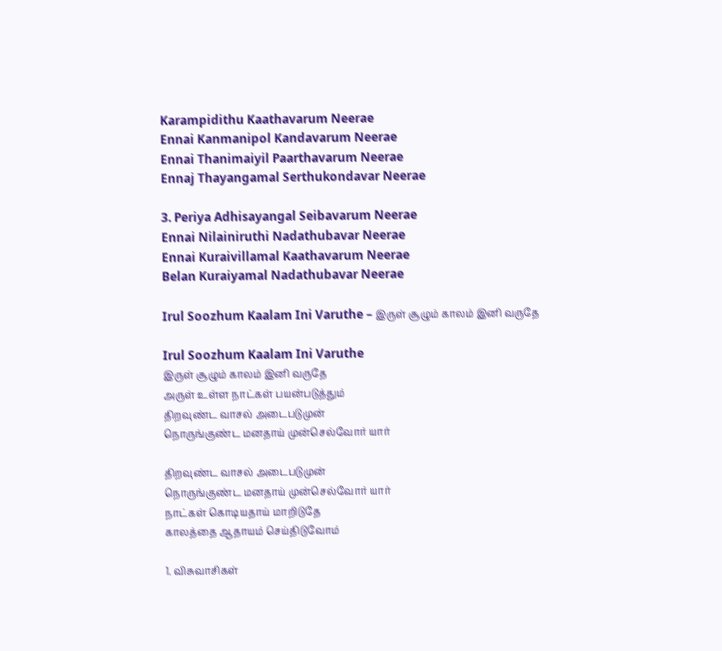Karampidithu Kaathavarum Neerae
Ennai Kanmanipol Kandavarum Neerae
Ennai Thanimaiyil Paarthavarum Neerae
Ennaj Thayangamal Serthukondavar Neerae

3. Periya Adhisayangal Seibavarum Neerae
Ennai Nilainiruthi Nadathubavar Neerae
Ennai Kuraivillamal Kaathavarum Neerae
Belan Kuraiyamal Nadathubavar Neerae

Irul Soozhum Kaalam Ini Varuthe – இருள் சூழும் காலம் இனி வருதே

Irul Soozhum Kaalam Ini Varuthe
இருள் சூழும் காலம் இனி வருதே
அருள் உள்ள நாட்கள் பயன்படுத்தும்
திறவுண்ட வாசல் அடைபடுமுன்
நொருங்குண்ட மனதாய் முன்செல்வோர் யார்

திறவுண்ட வாசல் அடைபடுமுன்
நொருங்குண்ட மனதாய் முன்செல்வோர் யார்
நாட்கள் கொடியதாய் மாறிடுதே
காலத்தை ஆதாயம் செய்திடுவோம்

1. விசுவாசிகள்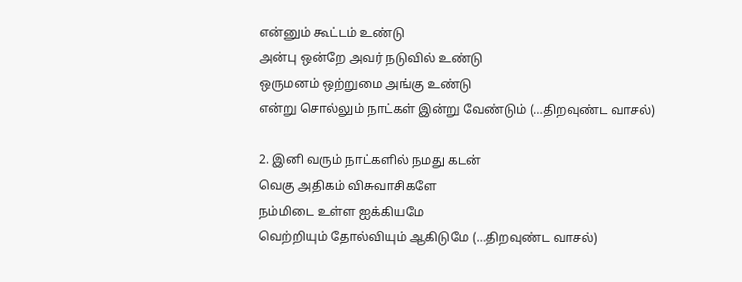என்னும் கூட்டம் உண்டு
அன்பு ஒன்றே அவர் நடுவில் உண்டு
ஒருமனம் ஒற்றுமை அங்கு உண்டு
என்று சொல்லும் நாட்கள் இன்று வேண்டும் (…திறவுண்ட வாசல்)

2. இனி வரும் நாட்களில் நமது கடன்
வெகு அதிகம் விசுவாசிகளே
நம்மிடை உள்ள ஐக்கியமே
வெற்றியும் தோல்வியும் ஆகிடுமே (…திறவுண்ட வாசல்)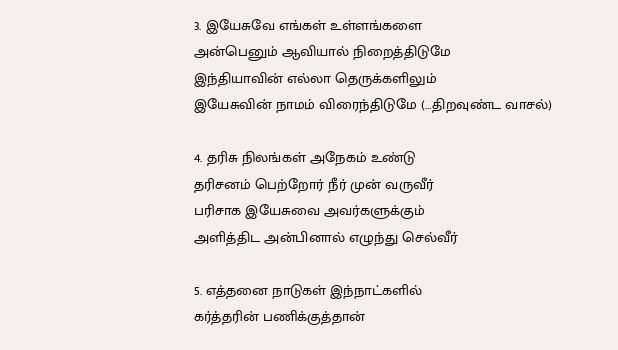3. இயேசுவே எங்கள் உள்ளங்களை
அன்பெனும் ஆவியால் நிறைத்திடுமே
இந்தியாவின் எல்லா தெருக்களிலும்
இயேசுவின் நாமம் விரைந்திடுமே (…திறவுண்ட வாசல்)

4. தரிசு நிலங்கள் அநேகம் உண்டு
தரிசனம் பெற்றோர் நீர் முன் வருவீர்
பரிசாக இயேசுவை அவர்களுக்கும்
அளித்திட அன்பினால் எழுந்து செல்வீர்

5. எத்தனை நாடுகள் இந்நாட்களில்
கர்த்தரின் பணிக்குத்தான்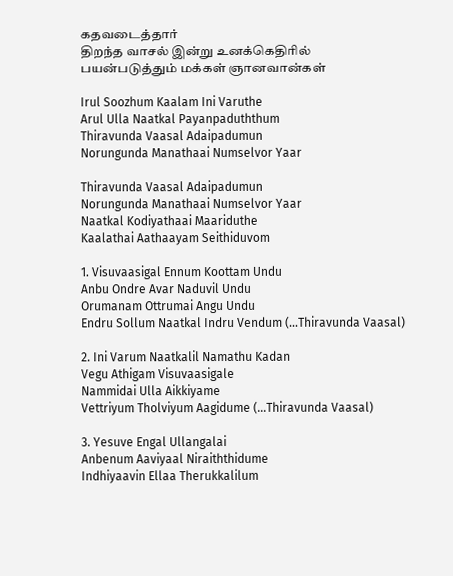கதவடைத்தார்
திறந்த வாசல் இன்று உனக்கெதிரில்
பயன்படுத்தும் மக்கள் ஞானவான்கள்

Irul Soozhum Kaalam Ini Varuthe
Arul Ulla Naatkal Payanpaduththum
Thiravunda Vaasal Adaipadumun
Norungunda Manathaai Numselvor Yaar

Thiravunda Vaasal Adaipadumun
Norungunda Manathaai Numselvor Yaar
Naatkal Kodiyathaai Maariduthe
Kaalathai Aathaayam Seithiduvom

1. Visuvaasigal Ennum Koottam Undu
Anbu Ondre Avar Naduvil Undu
Orumanam Ottrumai Angu Undu
Endru Sollum Naatkal Indru Vendum (…Thiravunda Vaasal)

2. Ini Varum Naatkalil Namathu Kadan
Vegu Athigam Visuvaasigale
Nammidai Ulla Aikkiyame
Vettriyum Tholviyum Aagidume (…Thiravunda Vaasal)

3. Yesuve Engal Ullangalai
Anbenum Aaviyaal Niraiththidume
Indhiyaavin Ellaa Therukkalilum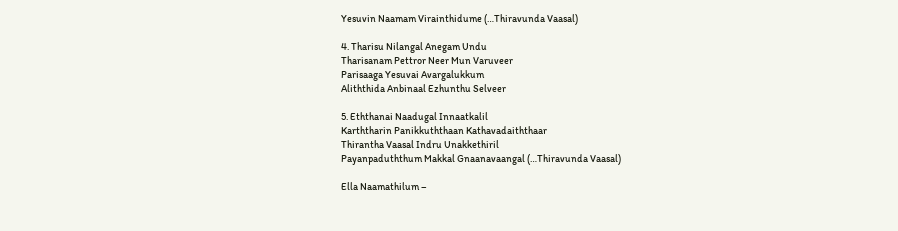Yesuvin Naamam Virainthidume (…Thiravunda Vaasal)

4. Tharisu Nilangal Anegam Undu
Tharisanam Pettror Neer Mun Varuveer
Parisaaga Yesuvai Avargalukkum
Aliththida Anbinaal Ezhunthu Selveer

5. Eththanai Naadugal Innaatkalil
Karththarin Panikkuththaan Kathavadaiththaar
Thirantha Vaasal Indru Unakkethiril
Payanpaduththum Makkal Gnaanavaangal (…Thiravunda Vaasal)

Ella Naamathilum –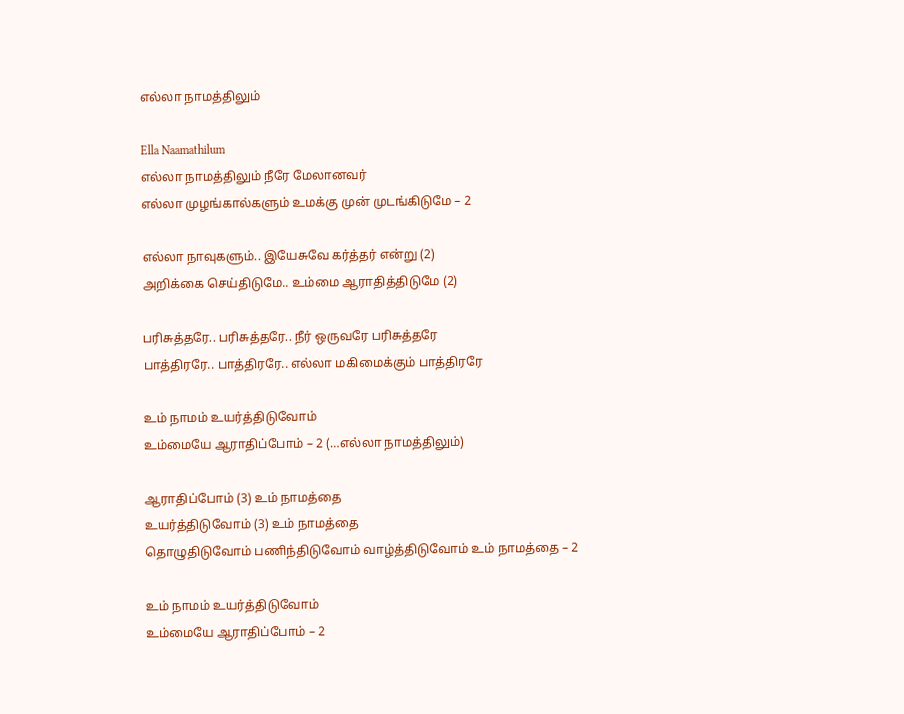எல்லா நாமத்திலும்

Ella Naamathilum
எல்லா நாமத்திலும் நீரே மேலானவர்
எல்லா முழங்கால்களும் உமக்கு முன் முடங்கிடுமே – 2

எல்லா நாவுகளும்.. இயேசுவே கர்த்தர் என்று (2)
அறிக்கை செய்திடுமே.. உம்மை ஆராதித்திடுமே (2)

பரிசுத்தரே.. பரிசுத்தரே.. நீர் ஒருவரே பரிசுத்தரே
பாத்திரரே.. பாத்திரரே.. எல்லா மகிமைக்கும் பாத்திரரே

உம் நாமம் உயர்த்திடுவோம்
உம்மையே ஆராதிப்போம் – 2 (…எல்லா நாமத்திலும்)

ஆராதிப்போம் (3) உம் நாமத்தை
உயர்த்திடுவோம் (3) உம் நாமத்தை
தொழுதிடுவோம் பணிந்திடுவோம் வாழ்த்திடுவோம் உம் நாமத்தை – 2

உம் நாமம் உயர்த்திடுவோம்
உம்மையே ஆராதிப்போம் – 2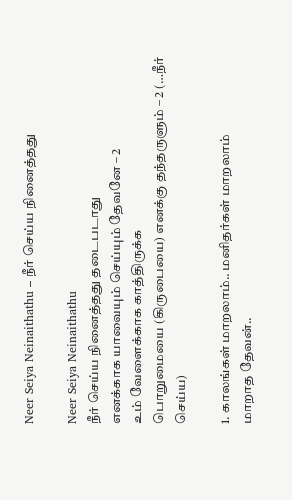Neer Seiya Neinaithathu – நீர் செய்ய நினைத்தது

Neer Seiya Neinaithathu
நீர் செய்ய நினைத்தது தடைபடாது
எனக்காக யாவையும் செய்யும் தேவனே – 2
உம் வேளைக்காக காத்திருக்க
பொறுமையை (கிருபையை) எனக்கு தந்தருளும் – 2 (…நீர் செய்ய)

1. காலங்கள் மாறலாம்.. மனிதர்கள் மாறலாம்
மாறாத தேவன்..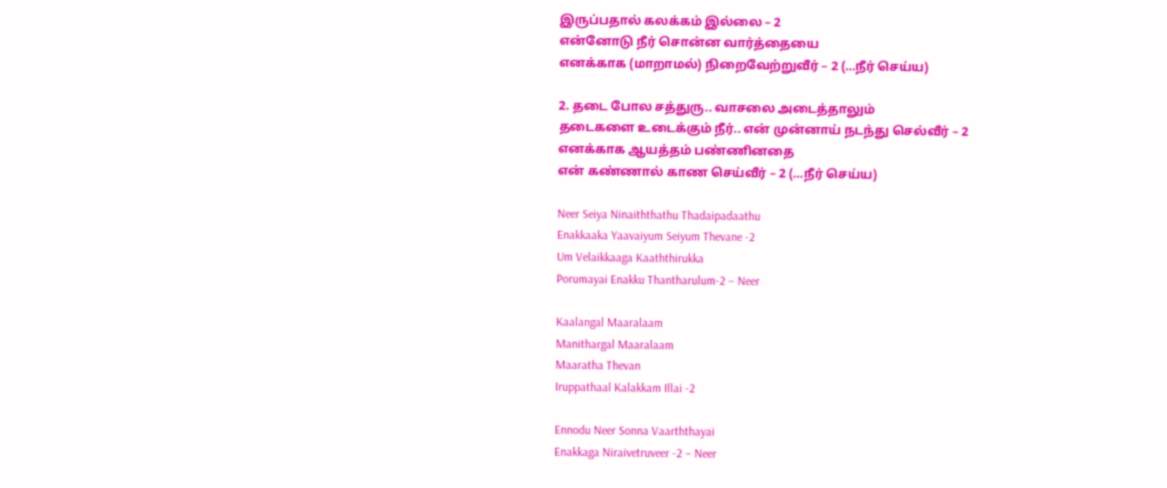இருப்பதால் கலக்கம் இல்லை – 2
என்னோடு நீர் சொன்ன வார்த்தையை
எனக்காக (மாறாமல்) நிறைவேற்றுவீர் – 2 (…நீர் செய்ய)

2. தடை போல சத்துரு.. வாசலை அடைத்தாலும்
தடைகளை உடைக்கும் நீர்.. என் முன்னாய் நடந்து செல்வீர் – 2
எனக்காக ஆயத்தம் பண்ணினதை
என் கண்ணால் காண செய்வீர் – 2 (…நீர் செய்ய)

Neer Seiya Ninaiththathu Thadaipadaathu
Enakkaaka Yaavaiyum Seiyum Thevane -2
Um Velaikkaaga Kaaththirukka
Porumayai Enakku Thantharulum-2 – Neer

Kaalangal Maaralaam
Manithargal Maaralaam
Maaratha Thevan
Iruppathaal Kalakkam Illai -2

Ennodu Neer Sonna Vaarththayai
Enakkaga Niraivetruveer -2 – Neer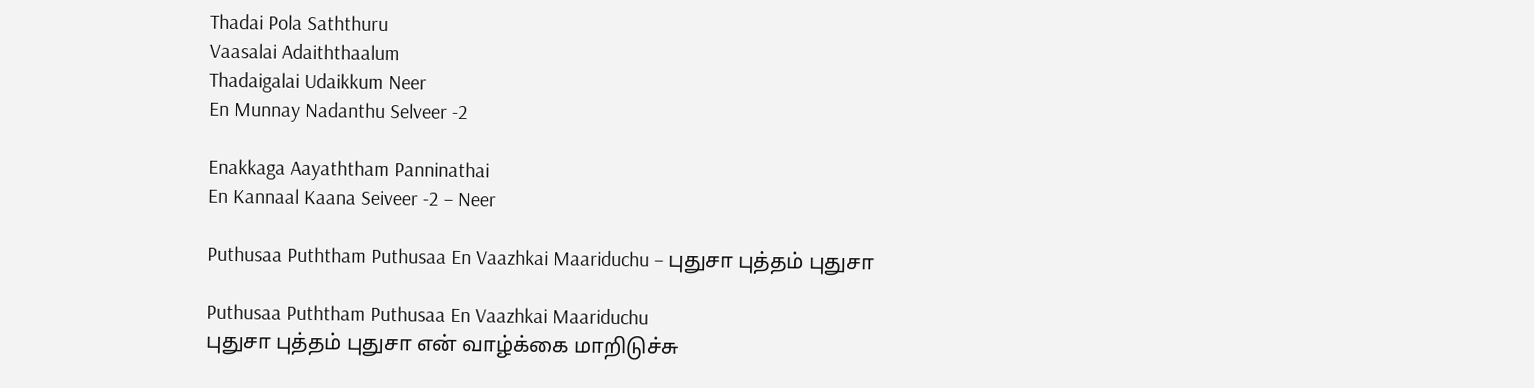Thadai Pola Saththuru
Vaasalai Adaiththaalum
Thadaigalai Udaikkum Neer
En Munnay Nadanthu Selveer -2

Enakkaga Aayaththam Panninathai
En Kannaal Kaana Seiveer -2 – Neer

Puthusaa Puththam Puthusaa En Vaazhkai Maariduchu – புதுசா புத்தம் புதுசா

Puthusaa Puththam Puthusaa En Vaazhkai Maariduchu
புதுசா புத்தம் புதுசா என் வாழ்க்கை மாறிடுச்சு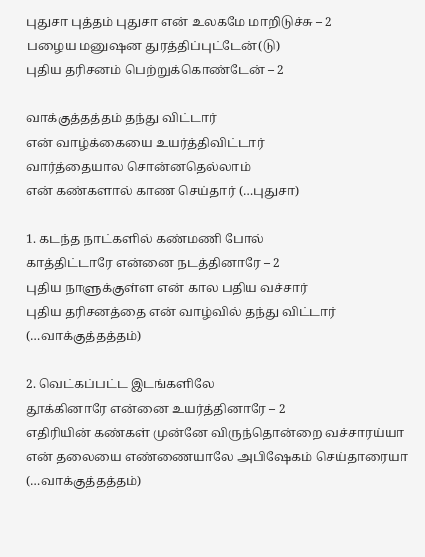புதுசா புத்தம் புதுசா என் உலகமே மாறிடுச்சு – 2
பழைய மனுஷன துரத்திப்புட்டேன்(டு)
புதிய தரிசனம் பெற்றுக்கொண்டேன் – 2

வாக்குத்தத்தம் தந்து விட்டார்
என் வாழ்க்கையை உயர்த்திவிட்டார்
வார்த்தையால சொன்னதெல்லாம்
என் கண்களால் காண செய்தார் (…புதுசா)

1. கடந்த நாட்களில் கண்மணி போல்
காத்திட்டாரே என்னை நடத்தினாரே – 2
புதிய நாளுக்குள்ள என் கால பதிய வச்சார்
புதிய தரிசனத்தை என் வாழ்வில் தந்து விட்டார் (…வாக்குத்தத்தம்)

2. வெட்கப்பட்ட இடங்களிலே
தூக்கினாரே என்னை உயர்த்தினாரே – 2
எதிரியின் கண்கள் முன்னே விருந்தொன்றை வச்சாரய்யா
என் தலையை எண்ணையாலே அபிஷேகம் செய்தாரையா (…வாக்குத்தத்தம்)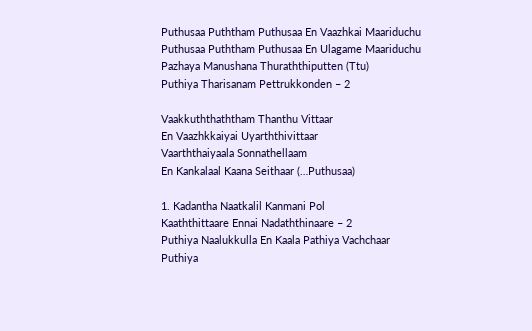Puthusaa Puththam Puthusaa En Vaazhkai Maariduchu
Puthusaa Puththam Puthusaa En Ulagame Maariduchu
Pazhaya Manushana Thuraththiputten (Ttu)
Puthiya Tharisanam Pettrukkonden – 2

Vaakkuththaththam Thanthu Vittaar
En Vaazhkkaiyai Uyarththivittaar
Vaarththaiyaala Sonnathellaam
En Kankalaal Kaana Seithaar (…Puthusaa)

1. Kadantha Naatkalil Kanmani Pol
Kaaththittaare Ennai Nadaththinaare – 2
Puthiya Naalukkulla En Kaala Pathiya Vachchaar
Puthiya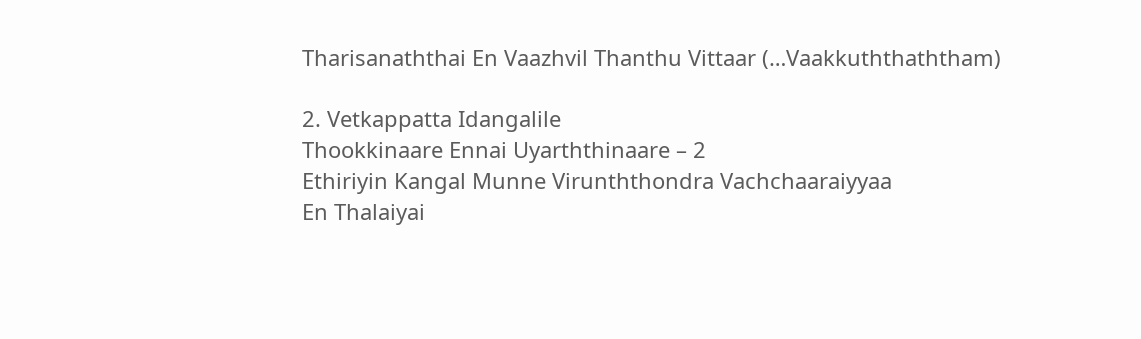Tharisanaththai En Vaazhvil Thanthu Vittaar (…Vaakkuththaththam)

2. Vetkappatta Idangalile
Thookkinaare Ennai Uyarththinaare – 2
Ethiriyin Kangal Munne Virunththondra Vachchaaraiyyaa
En Thalaiyai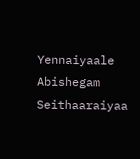Yennaiyaale Abishegam Seithaaraiyaa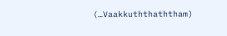(…Vaakkuththaththam)